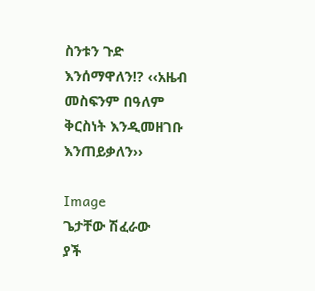ስንቱን ጉድ እንሰማዋለን!? ‹‹አዜብ መስፍንም በዓለም ቅርስነት እንዲመዘገቡ እንጠይቃለን››

Image
ጌታቸው ሽፈራው
ያች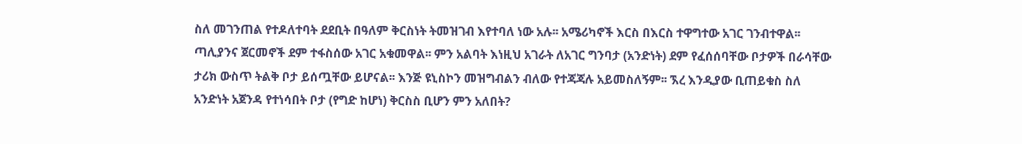ስለ መገንጠል የተዶለተባት ደደቢት በዓለም ቅርስነት ትመዝገብ እየተባለ ነው አሉ፡፡ አሜሪካኖች እርስ በእርስ ተዋግተው አገር ገንብተዋል፡፡ ጣሊያንና ጀርመኖች ደም ተፋስሰው አገር አቁመዋል፡፡ ምን አልባት እነዚህ አገራት ለአገር ግንባታ (አንድነት) ደም የፈሰሰባቸው ቦታዎች በራሳቸው ታሪክ ውስጥ ትልቅ ቦታ ይሰጧቸው ይሆናል፡፡ እንጅ ዩኒስኮን መዝግብልን ብለው የተጃጃሉ አይመስለኝም፡፡ ኧረ እንዲያው ቢጠይቁስ ስለ አንድነት አጀንዳ የተነሳበት ቦታ (የግድ ከሆነ) ቅርስስ ቢሆን ምን አለበት?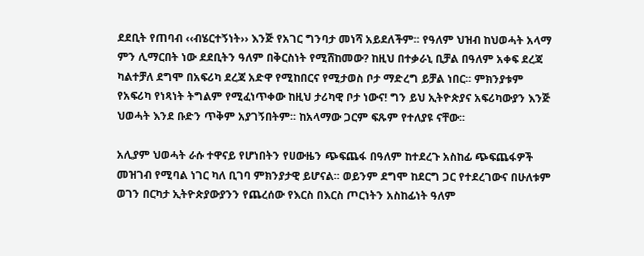ደደቢት የጠባብ ‹‹ብሄርተኝነት›› እንጅ የአገር ግንባታ መነሻ አይደለችም፡፡ የዓለም ህዝብ ከህወሓት አላማ ምን ሊማርበት ነው ደደቢትን ዓለም በቅርስነት የሚሸከመው? ከዚህ በተቃራኒ ቢቻል በዓለም አቀፍ ደረጃ ካልተቻለ ደግሞ በአፍሪካ ደረጃ አድዋ የሚከበርና የሚታወስ ቦታ ማድረግ ይቻል ነበር፡፡ ምክንያቱም የአፍሪካ የነጻነት ትግልም የሚፈነጥቀው ከዚህ ታሪካዊ ቦታ ነውና! ግን ይህ ኢትዮጵያና አፍሪካውያን እንጅ ህወሓት እንደ ቡድን ጥቅም አያገኝበትም፡፡ ከአላማው ጋርም ፍጹም የተለያዩ ናቸው፡፡

አሊያም ህወሓት ራሱ ተዋናይ የሆነበትን የሀውዜን ጭፍጨፋ በዓለም ከተደረጉ አስከፊ ጭፍጨፋዎች መዝገብ የሚባል ነገር ካለ ቢገባ ምክንያታዊ ይሆናል፡፡ ወይንም ደግሞ ከደርግ ጋር የተደረገውና በሁለቱም ወገን በርካታ ኢትዮጵያውያንን የጨረሰው የእርስ በእርስ ጦርነትን አስከፊነት ዓለም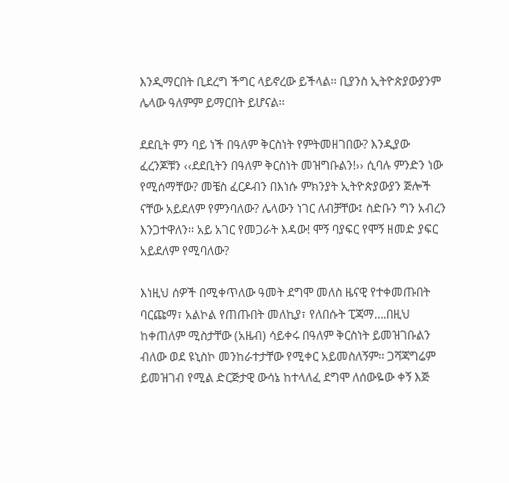እንዲማርበት ቢደረግ ችግር ላይኖረው ይችላል፡፡ ቢያንስ ኢትዮጵያውያንም ሌላው ዓለምም ይማርበት ይሆናል፡፡

ደደቢት ምን ባይ ነች በዓለም ቅርስነት የምትመዘገበው? እንዲያው ፈረንጆቹን ‹‹ደደቢትን በዓለም ቅርስነት መዝግቡልን!›› ሲባሉ ምንድን ነው የሚሰማቸው? መቼስ ፈርዶብን በእነሱ ምክንያት ኢትዮጵያውያን ጅሎች ናቸው አይደለም የምንባለው? ሌላውን ነገር ለብቻቸው፤ ስድቡን ግን አብረን እንጋተዋለን፡፡ አይ አገር የመጋራት እዳው! ሞኝ ባያፍር የሞኝ ዘመድ ያፍር አይደለም የሚባለው?

እነዚህ ሰዎች በሚቀጥለው ዓመት ደግሞ መለስ ዜናዊ የተቀመጡበት ባርጩማ፣ አልኮል የጠጡበት መለኪያ፣ የለበሱት ፒጃማ….በዚህ ከቀጠለም ሚስታቸው (አዜብ) ሳይቀሩ በዓለም ቅርስነት ይመዝገቡልን ብለው ወደ ዩኒስኮ መንከራተታቸው የሚቀር አይመስለኝም፡፡ ጋሻጃግሬም ይመዝገብ የሚል ድርጅታዊ ውሳኔ ከተላለፈ ደግሞ ለሰውዬው ቀኝ እጅ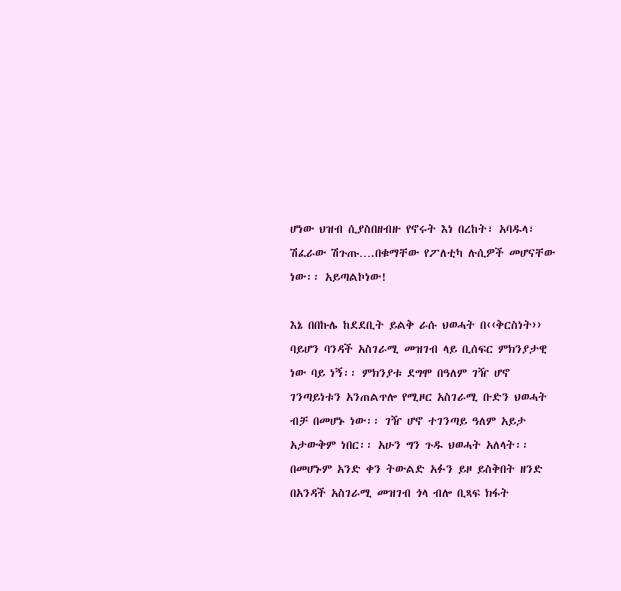ሆነው ህዝብ ሲያስበዘብዙ የኖሩት እነ በረከት፣ አባዱላ፣ ሽፈራው ሽጉጡ….በቁማቸው የፖለቲካ ሉሲዎች መሆናቸው ነው፡፡ አይጣልኮነው!

እኔ በበኩሌ ከደደቢት ይልቅ ራሱ ህወሓት በ‹‹ቅርስነት›› ባይሆን ባንዳች አስገራሚ መዝገብ ላይ ቢሰፍር ምክንያታዊ ነው ባይ ነኝ፡፡ ምክንያቱ ደግሞ በዓለም ገዥ ሆኖ ገንጣይነቱን አንጠልጥሎ የሚዞር አስገራሚ ቡድን ህወሓት ብቻ በመሆኑ ነው፡፡ ገዥ ሆኖ ተገንጣይ ዓለም አይታ አታውቅም ነበር፡፡ አሁን ግን ጉዱ ህወሓት አለላት፡፡ በመሆኑም አንድ ቀን ትውልድ አፉን ይዞ ይስቅበት ዘንድ በአንዳች አስገራሚ መዝገብ ጎላ ብሎ ቢጻፍ ክፋት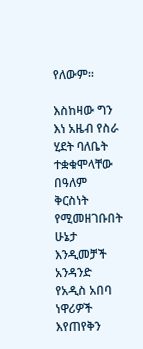የለውም፡፡

እስከዛው ግን እነ አዜብ የስራ ሂደት ባለቤት ተቋቁሞላቸው በዓለም ቅርስነት የሚመዘገቡበት ሁኔታ እንዲመቻች አንዳንድ የአዲስ አበባ ነዋሪዎች እየጠየቅን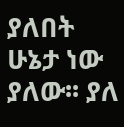ያለበት ሁኔታ ነው ያለው፡፡ ያለ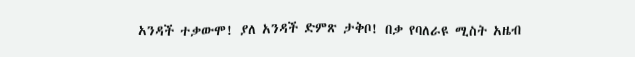አንዳች ተቃውሞ! ያለ አንዳች ድምጽ ታቅቦ! በቃ የባለራዩ ሚስት አዜብ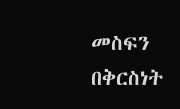መስፍን በቅርስነት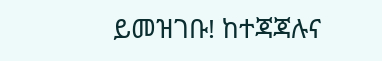ይመዝገቡ! ከተጃጃሉና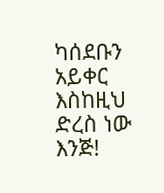ካሰደቡን አይቀር እስከዚህ ድረስ ነው እንጅ!